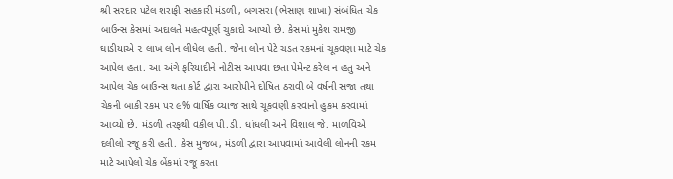શ્રી સરદાર પટેલ શરાફી સહકારી મંડળી, બગસરા (ભેસાણ શાખા) સંબંધિત ચેક બાઉન્સ કેસમાં અદાલતે મહત્વપૂર્ણ ચુકાદો આપ્યો છે. કેસમાં મુકેશ રામજી ઘાડીયાએ ૨ લાખ લોન લીધેલ હતી. જેના લોન પેટે ચડત રકમનાં ચૂકવણા માટે ચેક આપેલ હતા. આ અંગે ફરિયાદીને નોટીસ આપવા છતા પેમેન્ટ કરેલ ન હતુ અને આપેલ ચેક બાઉન્સ થતા કોર્ટ દ્વારા આરોપીને દોષિત ઠરાવી બે વર્ષની સજા તથા ચેકની બાકી રકમ પર ૯% વાર્ષિક વ્યાજ સાથે ચૂકવણી કરવાનો હુકમ કરવામાં આવ્યો છે. મંડળી તરફથી વકીલ પી.ડી. ધાંધલી અને વિશાલ જે. માળવિએ દલીલો રજૂ કરી હતી. કેસ મુજબ, મંડળી દ્વારા આપવામાં આવેલી લોનની રકમ માટે આપેલો ચેક બેંકમાં રજૂ કરતા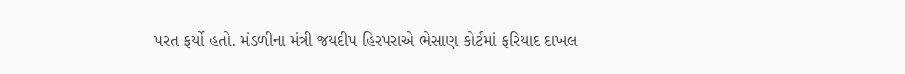પરત ફર્યો હતો. મંડળીના મંત્રી જયદીપ હિરપરાએ ભેસાણ કોર્ટમાં ફરિયાદ દાખલ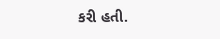કરી હતી.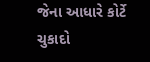જેના આધારે કોર્ટે ચુકાદો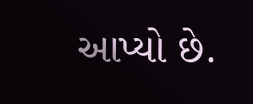આપ્યો છે.